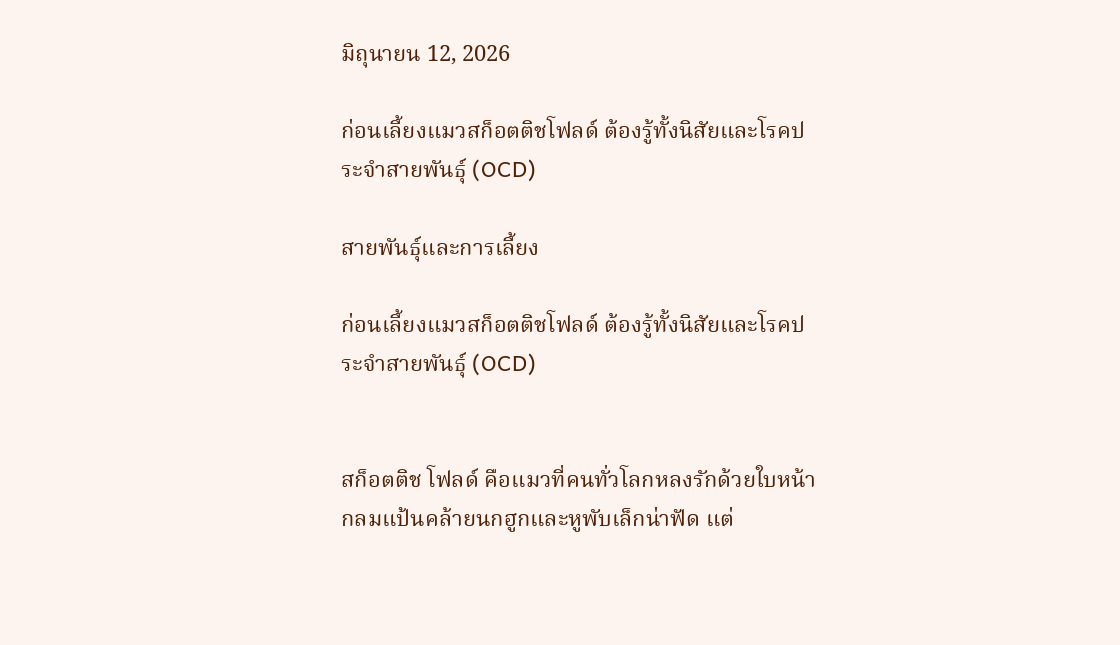มิถุนายน 12, 2026

ก่อนเลี้ยงแมวสก็อตติชโฟลด์ ต้องรู้ทั้งนิสัยและโรคประจำสายพันธุ์ (OCD)

สายพันธุ์และการเลี้ยง

ก่อนเลี้ยงแมวสก็อตติชโฟลด์ ต้องรู้ทั้งนิสัยและโรคประจำสายพันธุ์ (OCD)


สก็อตติช โฟลด์ คือแมวที่คนทั่วโลกหลงรักด้วยใบหน้ากลมแป้นคล้ายนกฮูกและหูพับเล็กน่าฟัด แต่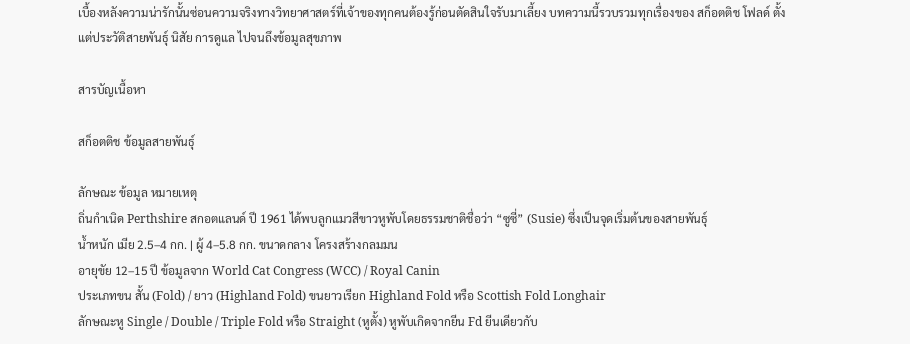เบื้องหลังความน่ารักนั้นซ่อนความจริงทางวิทยาศาสตร์ที่เจ้าของทุกคนต้องรู้ก่อนตัดสินใจรับมาเลี้ยง บทความนี้รวบรวมทุกเรื่องของ สก็อตติช โฟลด์ ตั้งแต่ประวัติสายพันธุ์ นิสัย การดูแล ไปจนถึงข้อมูลสุขภาพ

สารบัญเนื้อหา

สก็อตติช ข้อมูลสายพันธุ์

ลักษณะ ข้อมูล หมายเหตุ
ถิ่นกำเนิด Perthshire สกอตแลนด์ ปี 1961 ได้พบลูกแมวสีขาวหูพับโดยธรรมชาติชื่อว่า “ซูซี่” (Susie) ซึ่งเป็นจุดเริ่มต้นของสายพันธุ์
น้ำหนัก เมีย 2.5–4 กก. | ผู้ 4–5.8 กก. ขนาดกลาง โครงสร้างกลมมน
อายุขัย 12–15 ปี ข้อมูลจาก World Cat Congress (WCC) / Royal Canin
ประเภทขน สั้น (Fold) / ยาว (Highland Fold) ขนยาวเรียก Highland Fold หรือ Scottish Fold Longhair
ลักษณะหู Single / Double / Triple Fold หรือ Straight (หูตั้ง) หูพับเกิดจากยีน Fd ยีนเดียวกับ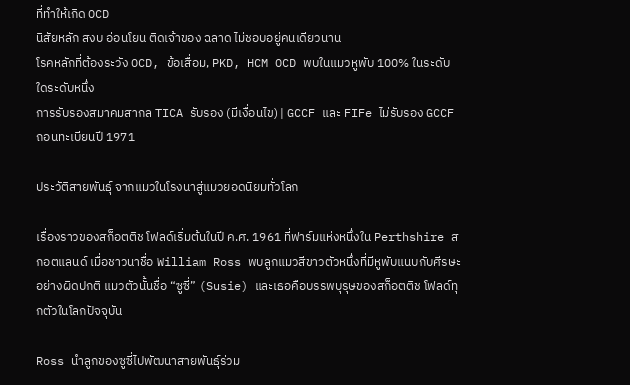ที่ทำให้เกิด OCD
นิสัยหลัก สงบ อ่อนโยน ติดเจ้าของ ฉลาด ไม่ชอบอยู่คนเดียวนาน
โรคหลักที่ต้องระวัง OCD, ข้อเสื่อม, PKD, HCM OCD พบในแมวหูพับ 100% ในระดับใดระดับหนึ่ง
การรับรองสมาคมสากล TICA รับรอง (มีเงื่อนไข) | GCCF และ FIFe ไม่รับรอง GCCF ถอนทะเบียนปี 1971

ประวัติสายพันธุ์ จากแมวในโรงนาสู่แมวยอดนิยมทั่วโลก

เรื่องราวของสก็อตติช โฟลด์เริ่มต้นในปี ค.ศ. 1961 ที่ฟาร์มแห่งหนึ่งใน Perthshire สกอตแลนด์ เมื่อชาวนาชื่อ William Ross พบลูกแมวสีขาวตัวหนึ่งที่มีหูพับแนบกับศีรษะอย่างผิดปกติ แมวตัวนั้นชื่อ “ซูซี่” (Susie) และเธอคือบรรพบุรุษของสก็อตติช โฟลด์ทุกตัวในโลกปัจจุบัน

Ross นำลูกของซูซี่ไปพัฒนาสายพันธุ์ร่วม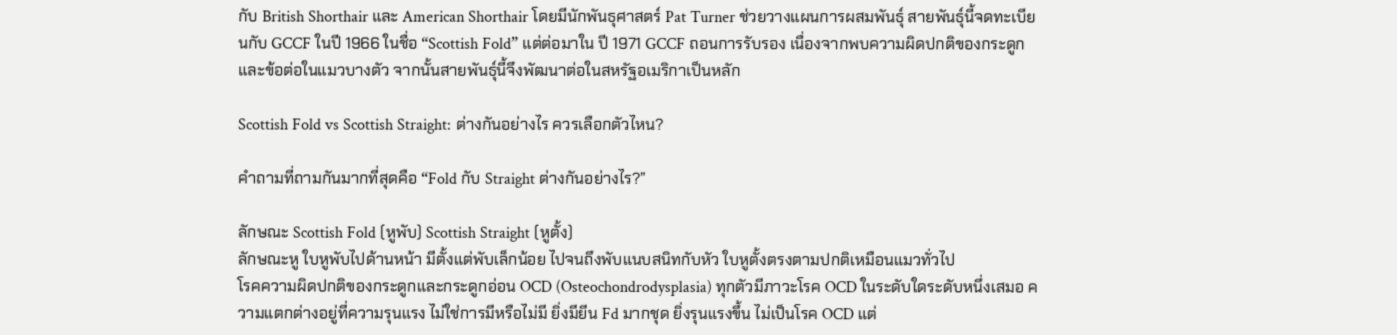กับ British Shorthair และ American Shorthair โดยมีนักพันธุศาสตร์ Pat Turner ช่วยวางแผนการผสมพันธุ์ สายพันธุ์นี้จดทะเบียนกับ GCCF ในปี 1966 ในชื่อ “Scottish Fold” แต่ต่อมาใน ปี 1971 GCCF ถอนการรับรอง เนื่องจากพบความผิดปกติของกระดูกและข้อต่อในแมวบางตัว จากนั้นสายพันธุ์นี้จึงพัฒนาต่อในสหรัฐอเมริกาเป็นหลัก

Scottish Fold vs Scottish Straight: ต่างกันอย่างไร ควรเลือกตัวไหน?

คำถามที่ถามกันมากที่สุดคือ “Fold กับ Straight ต่างกันอย่างไร?”

ลักษณะ Scottish Fold (หูพับ) Scottish Straight (หูตั้ง)
ลักษณะหู ใบหูพับไปด้านหน้า มีตั้งแต่พับเล็กน้อย ไปจนถึงพับแนบสนิทกับหัว ใบหูตั้งตรงตามปกติเหมือนแมวทั่วไป
โรคความผิดปกติของกระดูกและกระดูกอ่อน OCD (Osteochondrodysplasia) ทุกตัวมีภาวะโรค OCD ในระดับใดระดับหนึ่งเสมอ ความแตกต่างอยู่ที่ความรุนแรง ไม่ใช่การมีหรือไม่มี ยิ่งมียีน Fd มากชุด ยิ่งรุนแรงขึ้น ไม่เป็นโรค OCD แต่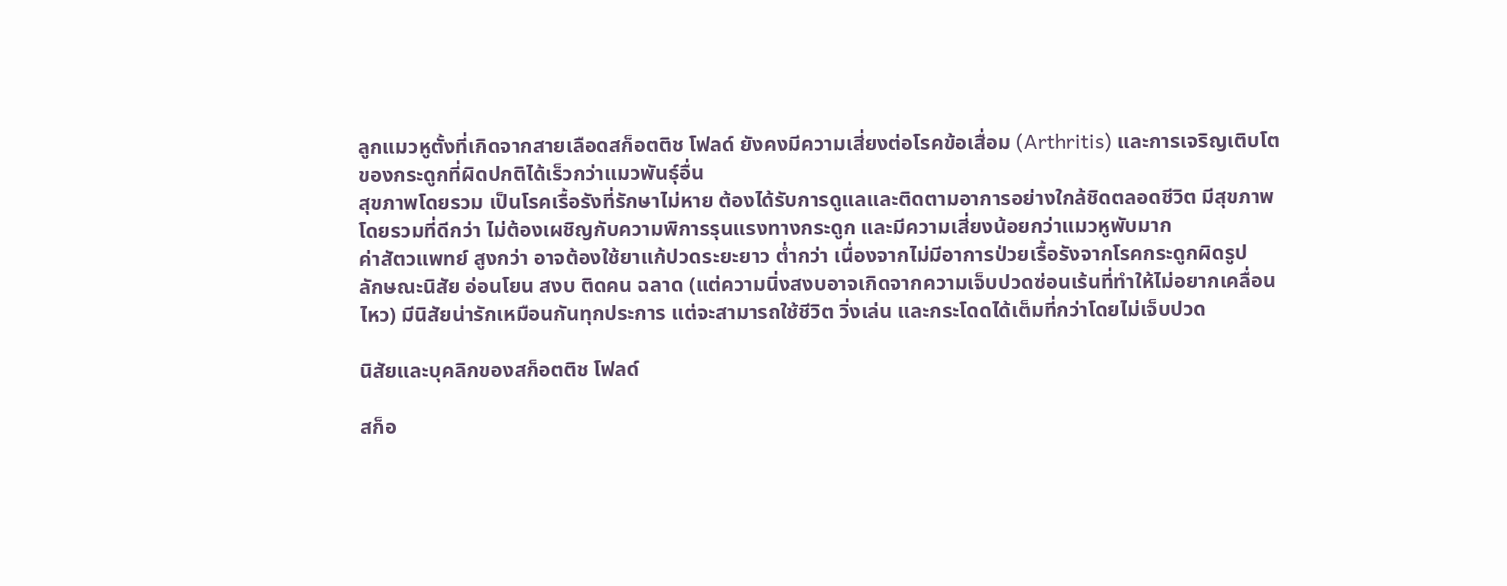ลูกแมวหูตั้งที่เกิดจากสายเลือดสก็อตติช โฟลด์ ยังคงมีความเสี่ยงต่อโรคข้อเสื่อม (Arthritis) และการเจริญเติบโตของกระดูกที่ผิดปกติได้เร็วกว่าแมวพันธุ์อื่น
สุขภาพโดยรวม เป็นโรคเรื้อรังที่รักษาไม่หาย ต้องได้รับการดูแลและติดตามอาการอย่างใกล้ชิดตลอดชีวิต มีสุขภาพโดยรวมที่ดีกว่า ไม่ต้องเผชิญกับความพิการรุนแรงทางกระดูก และมีความเสี่ยงน้อยกว่าแมวหูพับมาก
ค่าสัตวแพทย์ สูงกว่า อาจต้องใช้ยาแก้ปวดระยะยาว ต่ำกว่า เนื่องจากไม่มีอาการป่วยเรื้อรังจากโรคกระดูกผิดรูป
ลักษณะนิสัย อ่อนโยน สงบ ติดคน ฉลาด (แต่ความนิ่งสงบอาจเกิดจากความเจ็บปวดซ่อนเร้นที่ทำให้ไม่อยากเคลื่อนไหว) มีนิสัยน่ารักเหมือนกันทุกประการ แต่จะสามารถใช้ชีวิต วิ่งเล่น และกระโดดได้เต็มที่กว่าโดยไม่เจ็บปวด

นิสัยและบุคลิกของสก็อตติช โฟลด์

สก็อ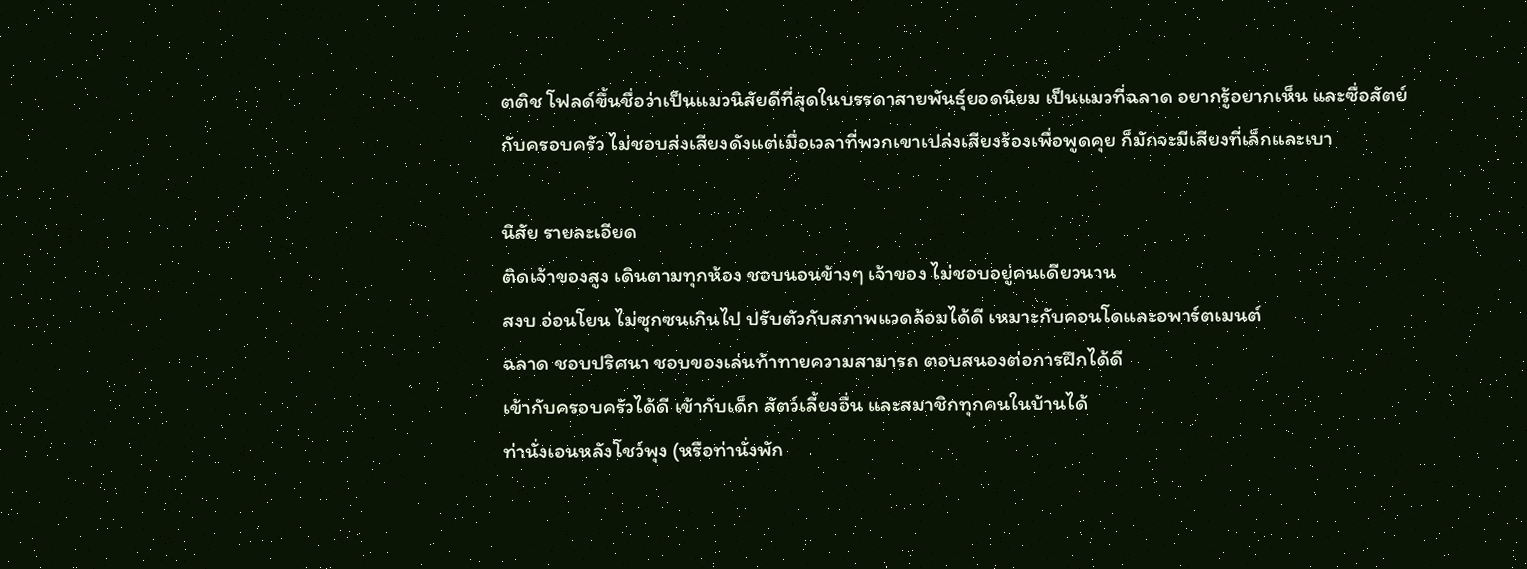ตติช โฟลด์ขึ้นชื่อว่าเป็นแมวนิสัยดีที่สุดในบรรดาสายพันธุ์ยอดนิยม เป็นแมวที่ฉลาด อยากรู้อยากเห็น และซื่อสัตย์กับครอบครัว ไม่ชอบส่งเสียงดังแต่เมื่อเวลาที่พวกเขาเปล่งเสียงร้องเพื่อพูดคุย ก็มักจะมีเสียงที่เล็กและเบา

นิสัย รายละเอียด
ติดเจ้าของสูง เดินตามทุกห้อง ชอบนอนข้างๆ เจ้าของ ไม่ชอบอยู่คนเดียวนาน
สงบ อ่อนโยน ไม่ซุกซนเกินไป ปรับตัวกับสภาพแวดล้อมได้ดี เหมาะกับคอนโดและอพาร์ตเมนต์
ฉลาด ชอบปริศนา ชอบของเล่นท้าทายความสามารถ ตอบสนองต่อการฝึกได้ดี
เข้ากับครอบครัวได้ดี เข้ากับเด็ก สัตว์เลี้ยงอื่น และสมาชิกทุกคนในบ้านได้
ท่านั่งเอนหลังโชว์พุง (หรือท่านั่งพัก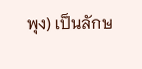พุง) เป็นลักษ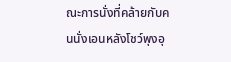ณะการนั่งที่คล้ายกับคนนั่งเอนหลังโชว์พุงอุ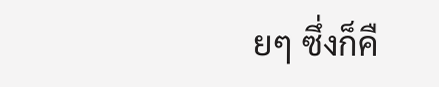ยๆ ซึ่งก็คื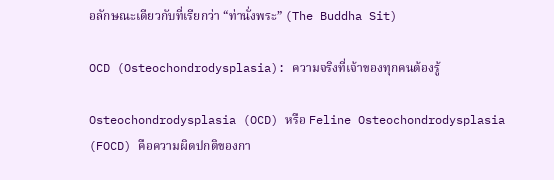อลักษณะเดียวกับที่เรียกว่า “ท่านั่งพระ” (The Buddha Sit)

OCD (Osteochondrodysplasia): ความจริงที่เจ้าของทุกคนต้องรู้

Osteochondrodysplasia (OCD) หรือ Feline Osteochondrodysplasia (FOCD) คือความผิดปกติของกา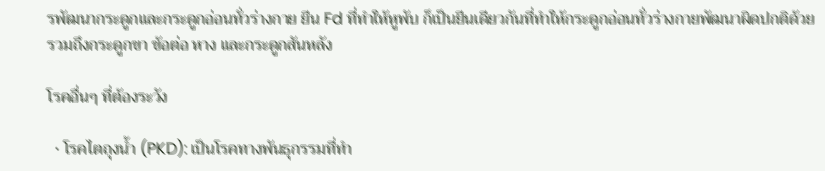รพัฒนากระดูกและกระดูกอ่อนทั่วร่างกาย ยีน Fd ที่ทำให้หูพับ ก็เป็นยีนเดียวกันที่ทำให้กระดูกอ่อนทั่วร่างกายพัฒนาผิดปกติด้วย รวมถึงกระดูกขา ข้อต่อ หาง และกระดูกสันหลัง

โรคอื่นๆ ที่ต้องระวัง

  • โรคไตถุงน้ำ (PKD): เป็นโรคทางพันธุกรรมที่ทำ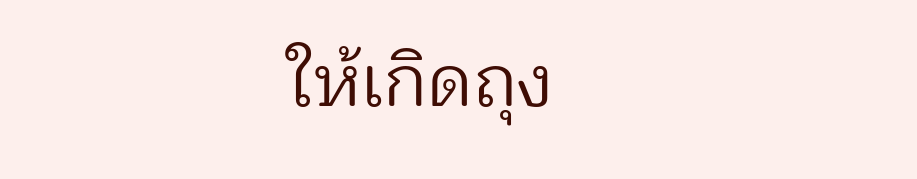ให้เกิดถุง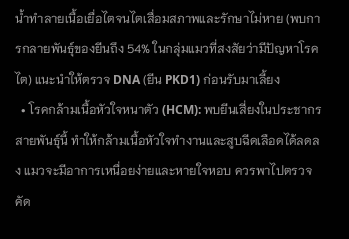น้ำทำลายเนื้อเยื่อไตจนไตเสื่อมสภาพและรักษาไม่หาย (พบการกลายพันธุ์ของยีนถึง 54% ในกลุ่มแมวที่สงสัยว่ามีปัญหาโรคไต) แนะนำให้ตรวจ DNA (ยีน PKD1) ก่อนรับมาเลี้ยง
  • โรคกล้ามเนื้อหัวใจหนาตัว (HCM): พบยีนเสี่ยงในประชากรสายพันธุ์นี้ ทำให้กล้ามเนื้อหัวใจทำงานและสูบฉีดเลือดได้ลดลง แมวจะมีอาการเหนื่อยง่ายและหายใจหอบ ควรพาไปตรวจคัด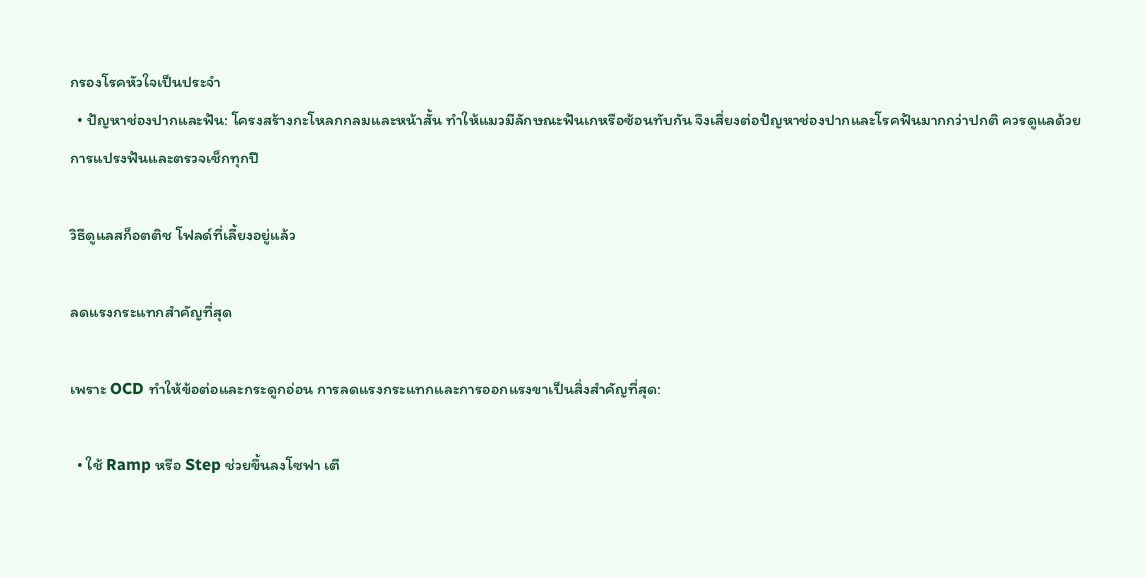กรองโรคหัวใจเป็นประจำ
  • ปัญหาช่องปากและฟัน: โครงสร้างกะโหลกกลมและหน้าสั้น ทำให้แมวมีลักษณะฟันเกหรือซ้อนทับกัน จึงเสี่ยงต่อปัญหาช่องปากและโรคฟันมากกว่าปกติ ควรดูแลด้วยการแปรงฟันและตรวจเช็กทุกปี

วิธีดูแลสก็อตติช โฟลด์ที่เลี้ยงอยู่แล้ว

ลดแรงกระแทกสำคัญที่สุด

เพราะ OCD ทำให้ข้อต่อและกระดูกอ่อน การลดแรงกระแทกและการออกแรงขาเป็นสิ่งสำคัญที่สุด:

  • ใช้ Ramp หรือ Step ช่วยขึ้นลงโซฟา เตี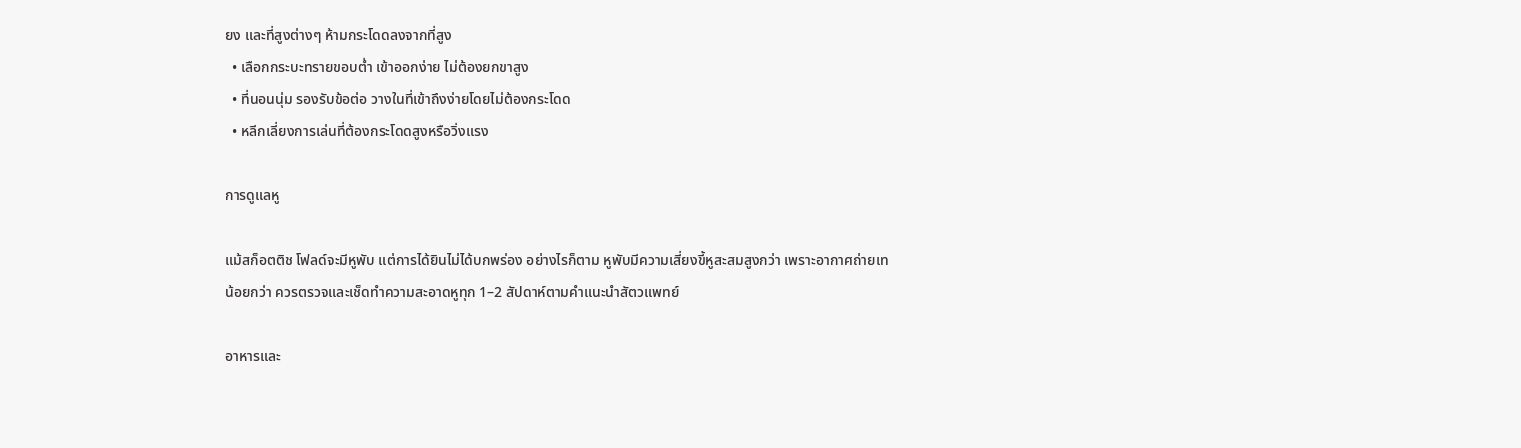ยง และที่สูงต่างๆ ห้ามกระโดดลงจากที่สูง
  • เลือกกระบะทรายขอบต่ำ เข้าออกง่าย ไม่ต้องยกขาสูง
  • ที่นอนนุ่ม รองรับข้อต่อ วางในที่เข้าถึงง่ายโดยไม่ต้องกระโดด
  • หลีกเลี่ยงการเล่นที่ต้องกระโดดสูงหรือวิ่งแรง

การดูแลหู

แม้สก็อตติช โฟลด์จะมีหูพับ แต่การได้ยินไม่ได้บกพร่อง อย่างไรก็ตาม หูพับมีความเสี่ยงขี้หูสะสมสูงกว่า เพราะอากาศถ่ายเทน้อยกว่า ควรตรวจและเช็ดทำความสะอาดหูทุก 1–2 สัปดาห์ตามคำแนะนำสัตวแพทย์

อาหารและ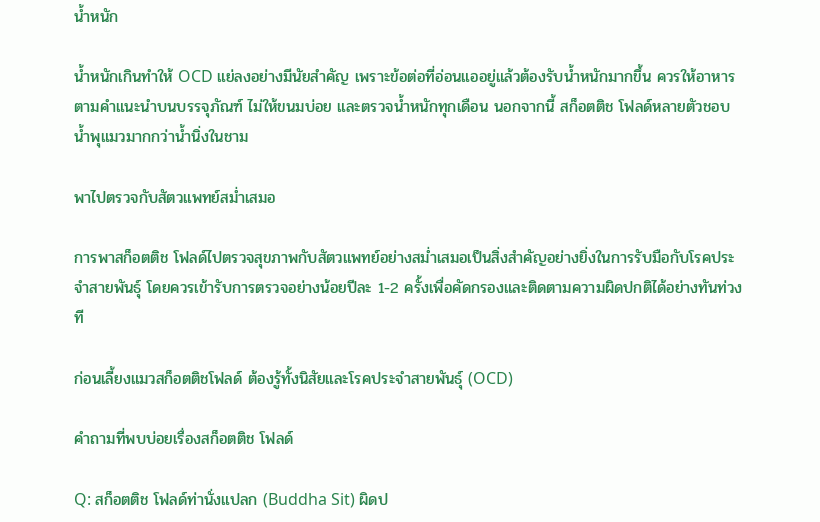น้ำหนัก

น้ำหนักเกินทำให้ OCD แย่ลงอย่างมีนัยสำคัญ เพราะข้อต่อที่อ่อนแออยู่แล้วต้องรับน้ำหนักมากขึ้น ควรให้อาหารตามคำแนะนำบนบรรจุภัณฑ์ ไม่ให้ขนมบ่อย และตรวจน้ำหนักทุกเดือน นอกจากนี้ สก็อตติช โฟลด์หลายตัวชอบน้ำพุแมวมากกว่าน้ำนิ่งในชาม

พาไปตรวจกับสัตวแพทย์สม่ำเสมอ

การพาสก็อตติช โฟลด์ไปตรวจสุขภาพกับสัตวแพทย์อย่างสม่ำเสมอเป็นสิ่งสำคัญอย่างยิ่งในการรับมือกับโรคประจำสายพันธุ์ โดยควรเข้ารับการตรวจอย่างน้อยปีละ 1-2 ครั้งเพื่อคัดกรองและติดตามความผิดปกติได้อย่างทันท่วงที

ก่อนเลี้ยงแมวสก็อตติชโฟลด์ ต้องรู้ทั้งนิสัยและโรคประจำสายพันธุ์ (OCD)

คำถามที่พบบ่อยเรื่องสก็อตติช โฟลด์

Q: สก็อตติช โฟลด์ท่านั่งแปลก (Buddha Sit) ผิดป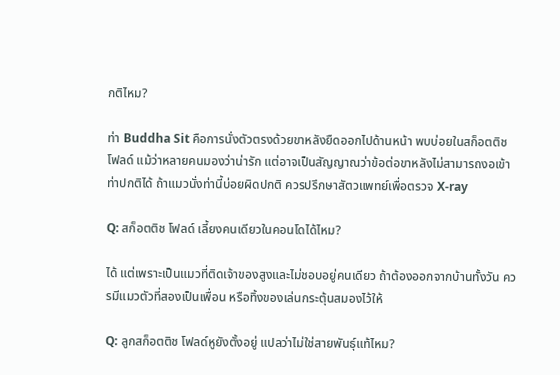กติไหม?

ท่า Buddha Sit คือการนั่งตัวตรงด้วยขาหลังยืดออกไปด้านหน้า พบบ่อยในสก็อตติช โฟลด์ แม้ว่าหลายคนมองว่าน่ารัก แต่อาจเป็นสัญญาณว่าข้อต่อขาหลังไม่สามารถงอเข้าท่าปกติได้ ถ้าแมวนั่งท่านี้บ่อยผิดปกติ ควรปรึกษาสัตวแพทย์เพื่อตรวจ X-ray

Q: สก็อตติช โฟลด์ เลี้ยงคนเดียวในคอนโดได้ไหม?

ได้ แต่เพราะเป็นแมวที่ติดเจ้าของสูงและไม่ชอบอยู่คนเดียว ถ้าต้องออกจากบ้านทั้งวัน ควรมีแมวตัวที่สองเป็นเพื่อน หรือทิ้งของเล่นกระตุ้นสมองไว้ให้

Q: ลูกสก็อตติช โฟลด์หูยังตั้งอยู่ แปลว่าไม่ใช่สายพันธุ์แท้ไหม?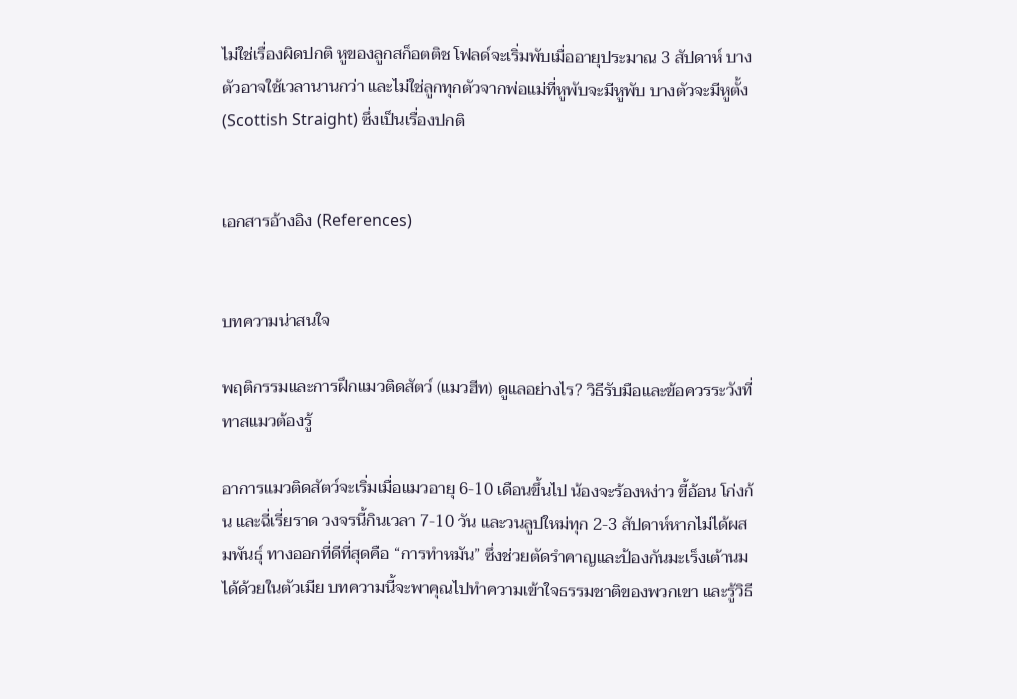ไม่ใช่เรื่องผิดปกติ หูของลูกสก็อตติช โฟลด์จะเริ่มพับเมื่ออายุประมาณ 3 สัปดาห์ บางตัวอาจใช้เวลานานกว่า และไม่ใช่ลูกทุกตัวจากพ่อแม่ที่หูพับจะมีหูพับ บางตัวจะมีหูตั้ง (Scottish Straight) ซึ่งเป็นเรื่องปกติ


เอกสารอ้างอิง (References)


บทความน่าสนใจ

พฤติกรรมและการฝึกแมวติดสัตว์ (แมวฮีท) ดูแลอย่างไร? วิธีรับมือและข้อควรระวังที่ทาสแมวต้องรู้

อาการแมวติดสัตว์จะเริ่มเมื่อแมวอายุ 6-10 เดือนขึ้นไป น้องจะร้องหง่าว ขี้อ้อน โก่งก้น และฉี่เรี่ยราด วงจรนี้กินเวลา 7-10 วัน และวนลูปใหม่ทุก 2-3 สัปดาห์หากไม่ได้ผสมพันธุ์ ทางออกที่ดีที่สุดคือ “การทำหมัน” ซึ่งช่วยตัดรำคาญและป้องกันมะเร็งเต้านมได้ด้วยในตัวเมีย บทความนี้จะพาคุณไปทำความเข้าใจธรรมชาติของพวกเขา และรู้วิธี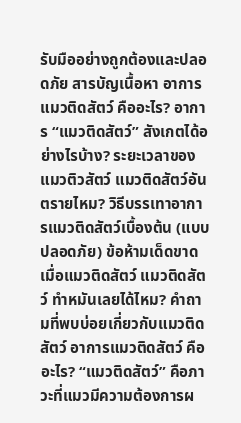รับมืออย่างถูกต้องและปลอดภัย สารบัญเนื้อหา อาการแมวติดสัตว์ คืออะไร? อาการ “แมวติดสัตว์” สังเกตได้อย่างไรบ้าง? ระยะเวลาของแมวติวสัตว์ แมวติดสัตว์อันตรายไหม? วิธีบรรเทาอาการแมวติดสัตว์เบื้องต้น (แบบปลอดภัย) ข้อห้ามเด็ดขาดเมื่อแมวติดสัตว์ แมวติดสัตว์ ทำหมันเลยได้ไหม? คำถามที่พบบ่อยเกี่ยวกับแมวติดสัตว์ อาการแมวติดสัตว์ คืออะไร? “แมวติดสัตว์” คือภาวะที่แมวมีความต้องการผ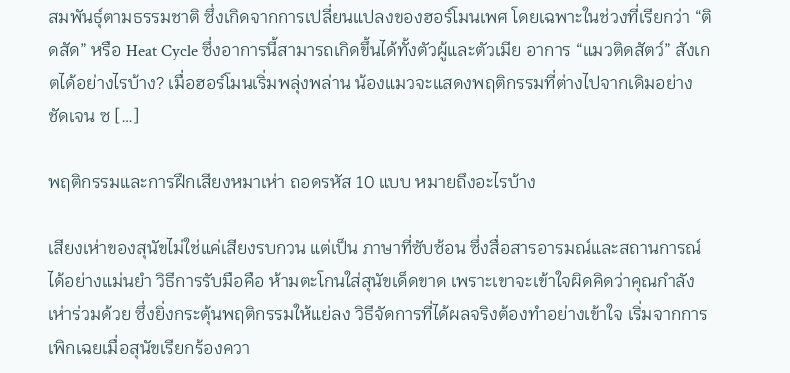สมพันธุ์ตามธรรมชาติ ซึ่งเกิดจากการเปลี่ยนแปลงของฮอร์โมนเพศ โดยเฉพาะในช่วงที่เรียกว่า “ติดสัด” หรือ Heat Cycle ซึ่งอาการนี้สามารถเกิดขึ้นได้ทั้งตัวผู้และตัวเมีย อาการ “แมวติดสัตว์” สังเกตได้อย่างไรบ้าง? เมื่อฮอร์โมนเริ่มพลุ่งพล่าน น้องแมวจะแสดงพฤติกรรมที่ต่างไปจากเดิมอย่างชัดเจน ซ […]

พฤติกรรมและการฝึกเสียงหมาเห่า ถอดรหัส 10 แบบ หมายถึงอะไรบ้าง

เสียงเห่าของสุนัขไม่ใช่แค่เสียงรบกวน แต่เป็น ภาษาที่ซับซ้อน ซึ่งสื่อสารอารมณ์และสถานการณ์ได้อย่างแม่นยำ วิธีการรับมือคือ ห้ามตะโกนใส่สุนัขเด็ดขาด เพราะเขาจะเข้าใจผิดคิดว่าคุณกำลังเห่าร่วมด้วย ซึ่งยิ่งกระตุ้นพฤติกรรมให้แย่ลง วิธีจัดการที่ได้ผลจริงต้องทำอย่างเข้าใจ เริ่มจากการ เพิกเฉยเมื่อสุนัขเรียกร้องควา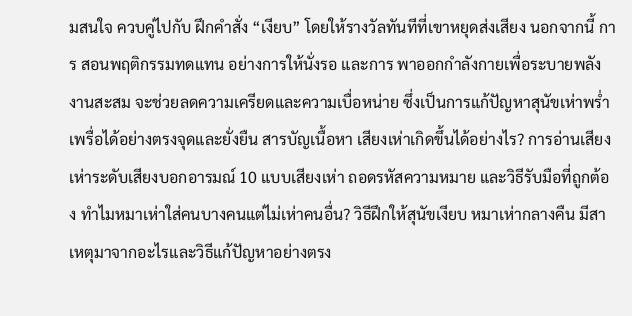มสนใจ ควบคู่ไปกับ ฝึกคำสั่ง “เงียบ” โดยให้รางวัลทันทีที่เขาหยุดส่งเสียง นอกจากนี้ การ สอนพฤติกรรมทดแทน อย่างการให้นั่งรอ และการ พาออกกำลังกายเพื่อระบายพลังงานสะสม จะช่วยลดความเครียดและความเบื่อหน่าย ซึ่งเป็นการแก้ปัญหาสุนัขเห่าพร่ำเพรื่อได้อย่างตรงจุดและยั่งยืน สารบัญเนื้อหา เสียงเห่าเกิดขึ้นได้อย่างไร? การอ่านเสียงเห่าระดับเสียงบอกอารมณ์ 10 แบบเสียงเห่า ถอดรหัสความหมาย และวิธีรับมือที่ถูกต้อง ทำไมหมาเห่าใส่คนบางคนแต่ไม่เห่าคนอื่น? วิธีฝึกให้สุนัขเงียบ หมาเห่ากลางคืน มีสาเหตุมาจากอะไรและวิธีแก้ปัญหาอย่างตรง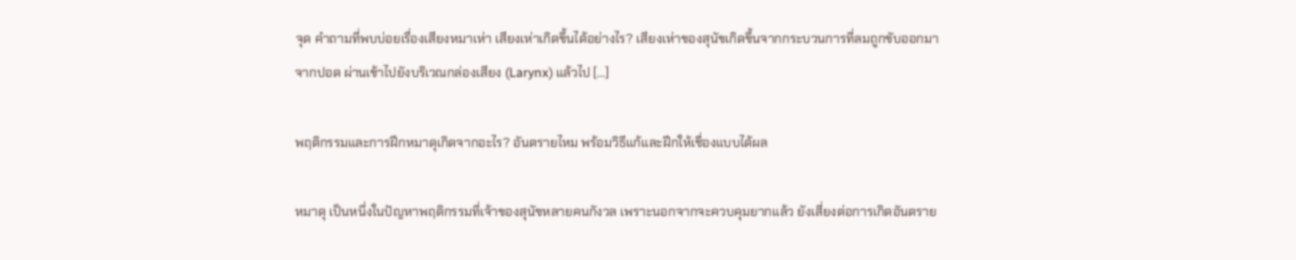จุด คำถามที่พบบ่อยเรื่องเสียงหมาเห่า เสียงเห่าเกิดขึ้นได้อย่างไร? เสียงเห่าของสุนัขเกิดขึ้นจากกระบวนการที่ลมถูกขับออกมาจากปอด ผ่านเข้าไปยังบริเวณกล่องเสียง (Larynx) แล้วไป […]

พฤติกรรมและการฝึกหมาดุเกิดจากอะไร? อันตรายไหม พร้อมวิธีแก้และฝึกให้เชื่องแบบได้ผล

หมาดุ เป็นหนึ่งในปัญหาพฤติกรรมที่เจ้าของสุนัขหลายคนกังวล เพราะนอกจากจะควบคุมยากแล้ว ยังเสี่ยงต่อการเกิดอันตราย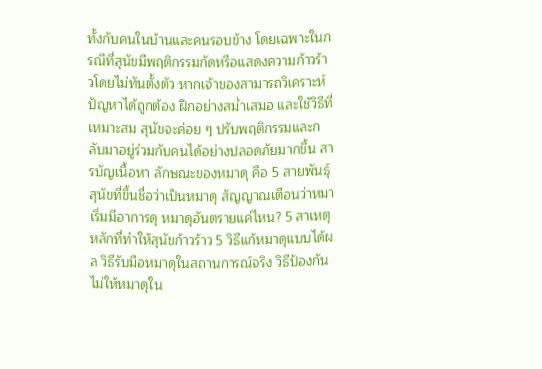ทั้งกับคนในบ้านและคนรอบข้าง โดยเฉพาะในกรณีที่สุนัขมีพฤติกรรมกัดหรือแสดงความก้าวร้าวโดยไม่ทันตั้งตัว หากเจ้าของสามารถวิเคราะห์ปัญหาได้ถูกต้อง ฝึกอย่างสม่ำเสมอ และใช้วิธีที่เหมาะสม สุนัขจะค่อย ๆ ปรับพฤติกรรมและกลับมาอยู่ร่วมกับคนได้อย่างปลอดภัยมากขึ้น สารบัญเนื้อหา ลักษณะของหมาดุ คือ 5 สายพันธุ์สุนัขที่ขึ้นชื่อว่าเป็นหมาดุ สัญญาณเตือนว่าหมาเริ่มมีอาการดุ หมาดุอันตรายแค่ไหน? 5 สาเหตุหลักที่ทำให้สุนัขก้าวร้าว 5 วิธีแก้หมาดุแบบได้ผล วิธีรับมือหมาดุในสถานการณ์จริง วิธีป้องกันไม่ให้หมาดุใน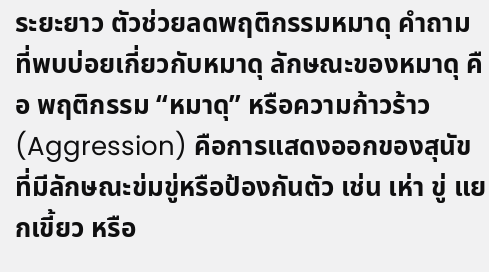ระยะยาว ตัวช่วยลดพฤติกรรมหมาดุ คำถามที่พบบ่อยเกี่ยวกับหมาดุ ลักษณะของหมาดุ คือ พฤติกรรม “หมาดุ” หรือความก้าวร้าว (Aggression) คือการแสดงออกของสุนัขที่มีลักษณะข่มขู่หรือป้องกันตัว เช่น เห่า ขู่ แยกเขี้ยว หรือ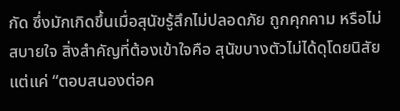กัด ซึ่งมักเกิดขึ้นเมื่อสุนัขรู้สึกไม่ปลอดภัย ถูกคุกคาม หรือไม่สบายใจ สิ่งสำคัญที่ต้องเข้าใจคือ สุนัขบางตัวไม่ได้ดุโดยนิสัย แต่แค่ “ตอบสนองต่อค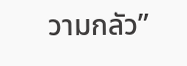วามกลัว”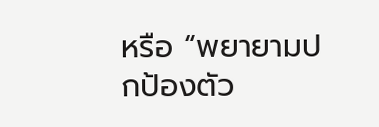หรือ “พยายามปกป้องตัว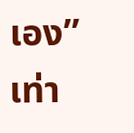เอง” เท่า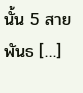นั้น 5 สายพันธ […]